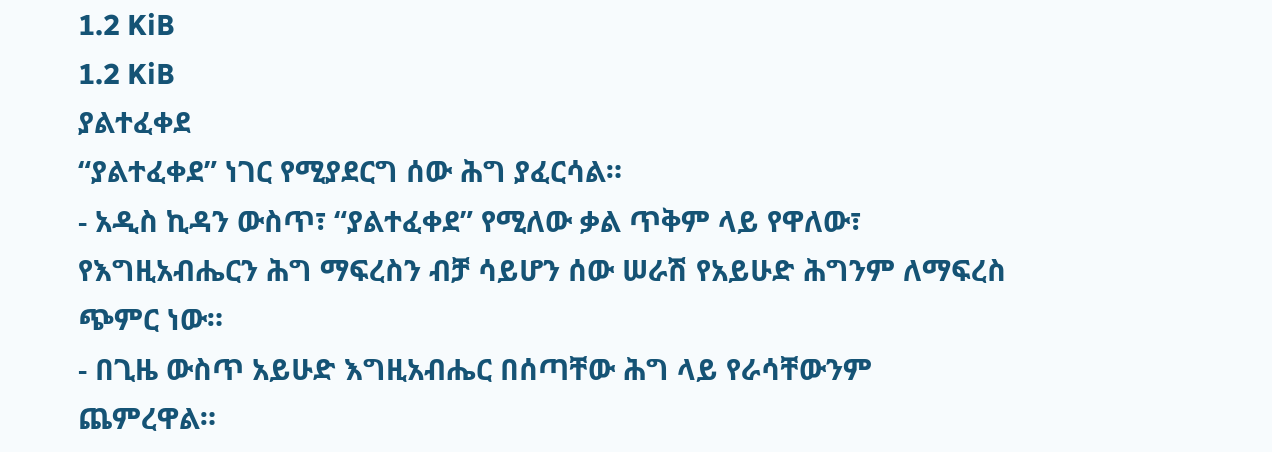1.2 KiB
1.2 KiB
ያልተፈቀደ
“ያልተፈቀደ” ነገር የሚያደርግ ሰው ሕግ ያፈርሳል።
- አዲስ ኪዳን ውስጥ፣ “ያልተፈቀደ” የሚለው ቃል ጥቅም ላይ የዋለው፣ የእግዚአብሔርን ሕግ ማፍረስን ብቻ ሳይሆን ሰው ሠራሽ የአይሁድ ሕግንም ለማፍረስ ጭምር ነው።
- በጊዜ ውስጥ አይሁድ እግዚአብሔር በሰጣቸው ሕግ ላይ የራሳቸውንም ጨምረዋል።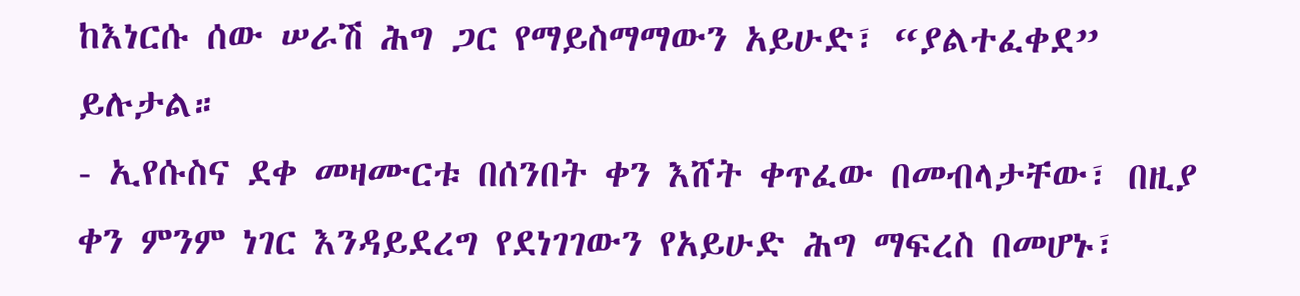ከእነርሱ ሰው ሠራሽ ሕግ ጋር የማይስማማውን አይሁድ፣ “ያልተፈቀደ” ይሉታል።
- ኢየሱስና ደቀ መዛሙርቱ በሰንበት ቀን እሸት ቀጥፈው በመብላታቸው፣ በዚያ ቀን ምንም ነገር እንዳይደረግ የደነገገውን የአይሁድ ሕግ ማፍረስ በመሆኑ፣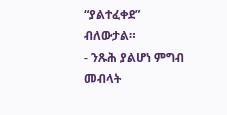“ያልተፈቀደ” ብለውታል።
- ንጹሕ ያልሆነ ምግብ መብላት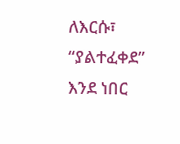ለእርሱ፣ “ያልተፈቀደ” እንደ ነበር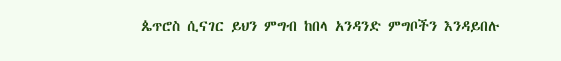ጴጥሮስ ሲናገር ይህን ምግብ ከበላ አንዳንድ ምግቦችን እንዳይበሉ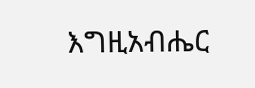እግዚአብሔር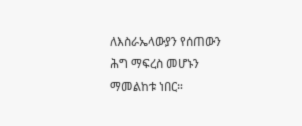ለእስራኤላውያን የሰጠውን ሕግ ማፍረስ መሆኑን ማመልከቱ ነበር።